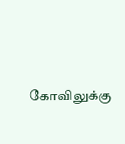கோவிலுக்கு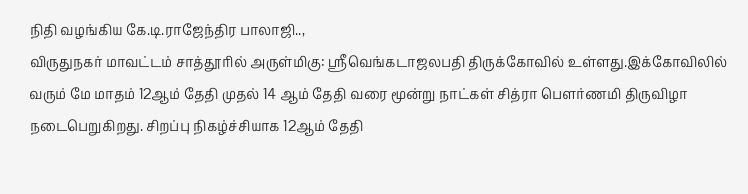நிதி வழங்கிய கே.டி.ராஜேந்திர பாலாஜி..,
விருதுநகர் மாவட்டம் சாத்தூரில் அருள்மிகு: ஸ்ரீவெங்கடாஜலபதி திருக்கோவில் உள்ளது.இக்கோவிலில் வரும் மே மாதம் 12ஆம் தேதி முதல் 14 ஆம் தேதி வரை மூன்று நாட்கள் சித்ரா பௌர்ணமி திருவிழா நடைபெறுகிறது. சிறப்பு நிகழ்ச்சியாக 12ஆம் தேதி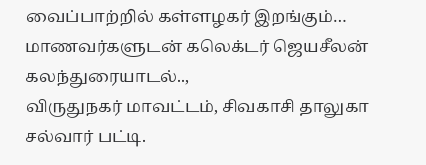வைப்பாற்றில் கள்ளழகர் இறங்கும்…
மாணவர்களுடன் கலெக்டர் ஜெயசீலன் கலந்துரையாடல்..,
விருதுநகர் மாவட்டம், சிவகாசி தாலுகா சல்வார் பட்டி.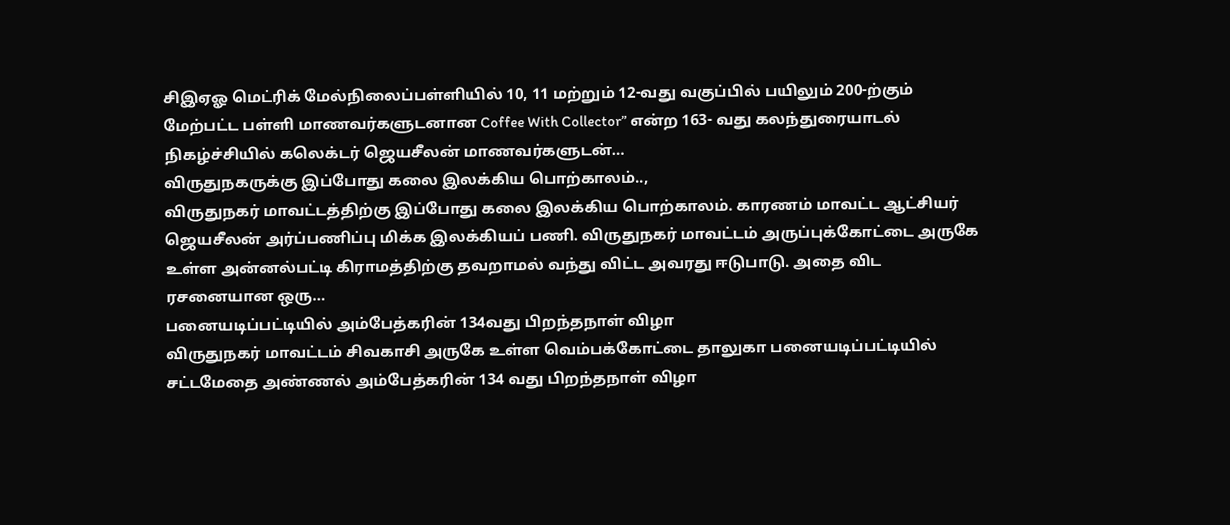சிஇஏஓ மெட்ரிக் மேல்நிலைப்பள்ளியில் 10, 11 மற்றும் 12-வது வகுப்பில் பயிலும் 200-ற்கும் மேற்பட்ட பள்ளி மாணவர்களுடனான Coffee With Collector” என்ற 163- வது கலந்துரையாடல் நிகழ்ச்சியில் கலெக்டர் ஜெயசீலன் மாணவர்களுடன்…
விருதுநகருக்கு இப்போது கலை இலக்கிய பொற்காலம்..,
விருதுநகர் மாவட்டத்திற்கு இப்போது கலை இலக்கிய பொற்காலம். காரணம் மாவட்ட ஆட்சியர் ஜெயசீலன் அர்ப்பணிப்பு மிக்க இலக்கியப் பணி. விருதுநகர் மாவட்டம் அருப்புக்கோட்டை அருகே உள்ள அன்னல்பட்டி கிராமத்திற்கு தவறாமல் வந்து விட்ட அவரது ஈடுபாடு. அதை விட ரசனையான ஒரு…
பனையடிப்பட்டியில் அம்பேத்கரின் 134வது பிறந்தநாள் விழா
விருதுநகர் மாவட்டம் சிவகாசி அருகே உள்ள வெம்பக்கோட்டை தாலுகா பனையடிப்பட்டியில் சட்டமேதை அண்ணல் அம்பேத்கரின் 134 வது பிறந்தநாள் விழா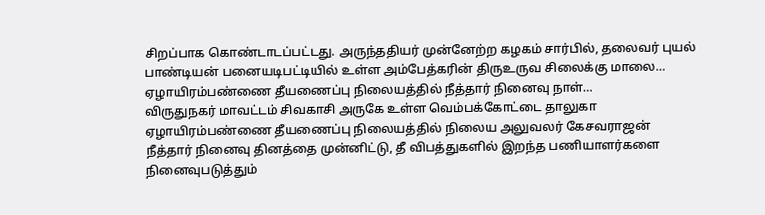சிறப்பாக கொண்டாடப்பட்டது. அருந்ததியர் முன்னேற்ற கழகம் சார்பில், தலைவர் புயல் பாண்டியன் பனையடிபட்டியில் உள்ள அம்பேத்கரின் திருஉருவ சிலைக்கு மாலை…
ஏழாயிரம்பண்ணை தீயணைப்பு நிலையத்தில் நீத்தார் நினைவு நாள்…
விருதுநகர் மாவட்டம் சிவகாசி அருகே உள்ள வெம்பக்கோட்டை தாலுகா ஏழாயிரம்பண்ணை தீயணைப்பு நிலையத்தில் நிலைய அலுவலர் கேசவராஜன் நீத்தார் நினைவு தினத்தை முன்னிட்டு, தீ விபத்துகளில் இறந்த பணியாளர்களை நினைவுபடுத்தும்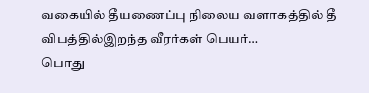வகையில் தீயணைப்பு நிலைய வளாகத்தில் தீ விபத்தில்இறந்த வீரர்கள் பெயர்…
பொது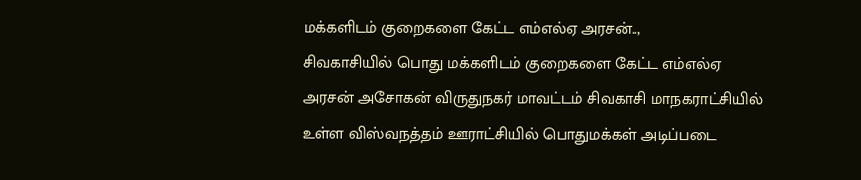மக்களிடம் குறைகளை கேட்ட எம்எல்ஏ அரசன்..,
சிவகாசியில் பொது மக்களிடம் குறைகளை கேட்ட எம்எல்ஏ அரசன் அசோகன் விருதுநகர் மாவட்டம் சிவகாசி மாநகராட்சியில் உள்ள விஸ்வநத்தம் ஊராட்சியில் பொதுமக்கள் அடிப்படை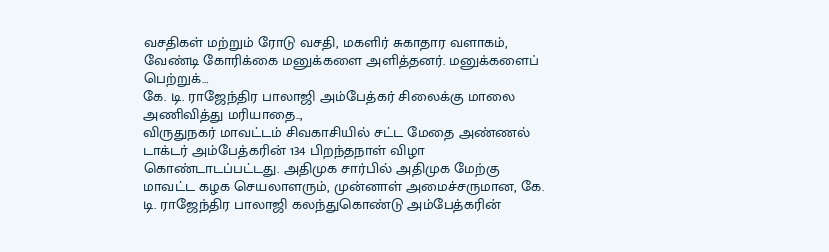வசதிகள் மற்றும் ரோடு வசதி, மகளிர் சுகாதார வளாகம், வேண்டி கோரிக்கை மனுக்களை அளித்தனர். மனுக்களைப் பெற்றுக்…
கே. டி. ராஜேந்திர பாலாஜி அம்பேத்கர் சிலைக்கு மாலை அணிவித்து மரியாதை..,
விருதுநகர் மாவட்டம் சிவகாசியில் சட்ட மேதை அண்ணல் டாக்டர் அம்பேத்கரின் 134 பிறந்தநாள் விழா கொண்டாடப்பட்டது. அதிமுக சார்பில் அதிமுக மேற்கு மாவட்ட கழக செயலாளரும், முன்னாள் அமைச்சருமான, கே. டி. ராஜேந்திர பாலாஜி கலந்துகொண்டு அம்பேத்கரின்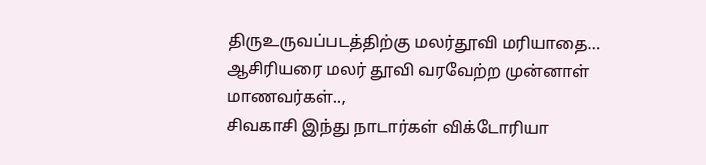திருஉருவப்படத்திற்கு மலர்தூவி மரியாதை…
ஆசிரியரை மலர் தூவி வரவேற்ற முன்னாள் மாணவர்கள்..,
சிவகாசி இந்து நாடார்கள் விக்டோரியா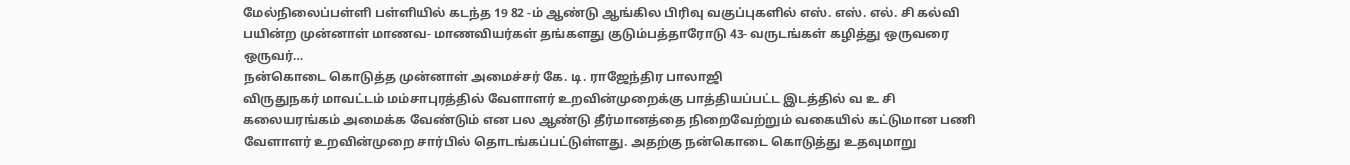மேல்நிலைப்பள்ளி பள்ளியில் கடந்த 19 82 -ம் ஆண்டு ஆங்கில பிரிவு வகுப்புகளில் எஸ். எஸ். எல். சி கல்வி பயின்ற முன்னாள் மாணவ- மாணவியர்கள் தங்களது குடும்பத்தாரோடு 43- வருடங்கள் கழித்து ஒருவரை ஒருவர்…
நன்கொடை கொடுத்த முன்னாள் அமைச்சர் கே. டி. ராஜேந்திர பாலாஜி
விருதுநகர் மாவட்டம் மம்சாபுரத்தில் வேளாளர் உறவின்முறைக்கு பாத்தியப்பட்ட இடத்தில் வ உ சி கலையரங்கம் அமைக்க வேண்டும் என பல ஆண்டு தீர்மானத்தை நிறைவேற்றும் வகையில் கட்டுமான பணி வேளாளர் உறவின்முறை சார்பில் தொடங்கப்பட்டுள்ளது. அதற்கு நன்கொடை கொடுத்து உதவுமாறு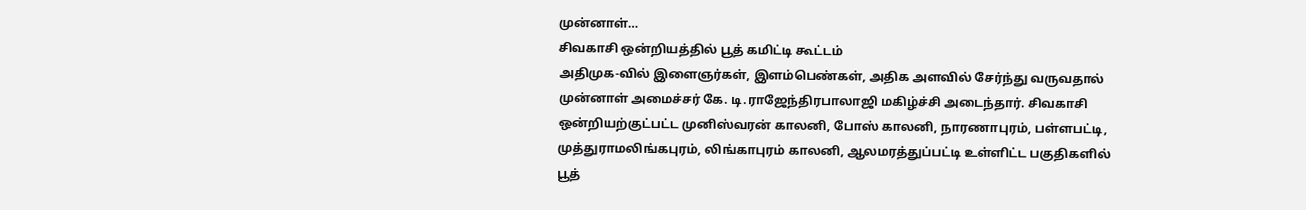முன்னாள்…
சிவகாசி ஒன்றியத்தில் பூத் கமிட்டி கூட்டம்
அதிமுக-வில் இளைஞர்கள், இளம்பெண்கள், அதிக அளவில் சேர்ந்து வருவதால் முன்னாள் அமைச்சர் கே. டி.ராஜேந்திரபாலாஜி மகிழ்ச்சி அடைந்தார். சிவகாசி ஒன்றியற்குட்பட்ட முனிஸ்வரன் காலனி, போஸ் காலனி, நாரணாபுரம், பள்ளபட்டி, முத்துராமலிங்கபுரம், லிங்காபுரம் காலனி, ஆலமரத்துப்பட்டி உள்ளிட்ட பகுதிகளில் பூத்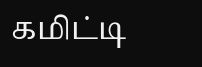கமிட்டி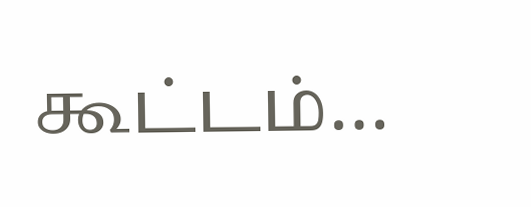கூட்டம்…